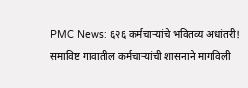PMC News: ६२६ कर्मचाऱ्यांचे भवितव्य अधांतरी! समाविष्ट गावातील कर्मचाऱ्यांची शासनाने मागविली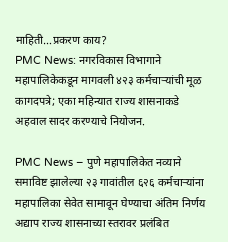माहिती…प्रकरण काय?
PMC News: नगरविकास विभागाने महापालिकेकडून मागवली ४२३ कर्मचाऱ्यांची मूळ कागदपत्रे; एका महिन्यात राज्य शासनाकडे अहवाल सादर करण्याचे नियोजन.

PMC News – पुणे महापालिकेत नव्याने समाविष्ट झालेल्या २३ गावांतील ६२६ कर्मचाऱ्यांना महापालिका सेवेत सामावून घेण्याचा अंतिम निर्णय अद्याप राज्य शासनाच्या स्तरावर प्रलंबित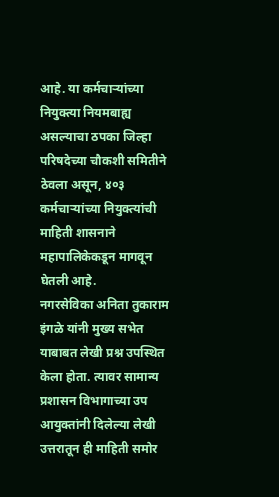आहे. या कर्मचाऱ्यांच्या नियुक्त्या नियमबाह्य असल्याचा ठपका जिल्हा परिषदेच्या चौकशी समितीने ठेवला असून, ४०३ कर्मचाऱ्यांच्या नियुक्त्यांची माहिती शासनाने महापालिकेकडून मागवून घेतली आहे.
नगरसेविका अनिता तुकाराम इंगळे यांनी मुख्य सभेत याबाबत लेखी प्रश्न उपस्थित केला होता. त्यावर सामान्य प्रशासन विभागाच्या उप आयुक्तांनी दिलेल्या लेखी उत्तरातून ही माहिती समोर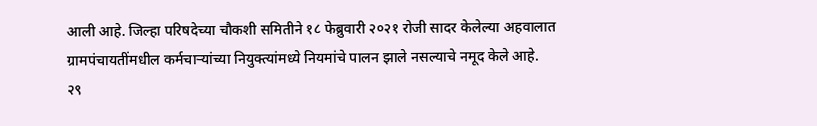आली आहे. जिल्हा परिषदेच्या चौकशी समितीने १८ फेब्रुवारी २०२१ रोजी सादर केलेल्या अहवालात ग्रामपंचायतींमधील कर्मचाऱ्यांच्या नियुक्त्यांमध्ये नियमांचे पालन झाले नसल्याचे नमूद केले आहे.
२९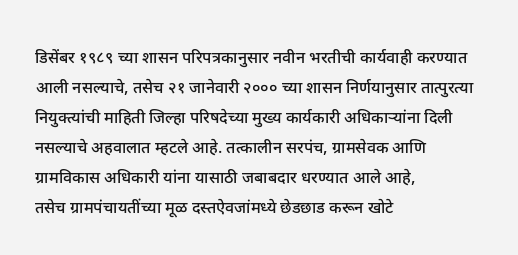डिसेंबर १९८९ च्या शासन परिपत्रकानुसार नवीन भरतीची कार्यवाही करण्यात आली नसल्याचे, तसेच २१ जानेवारी २००० च्या शासन निर्णयानुसार तात्पुरत्या नियुक्त्यांची माहिती जिल्हा परिषदेच्या मुख्य कार्यकारी अधिकाऱ्यांना दिली नसल्याचे अहवालात म्हटले आहे. तत्कालीन सरपंच, ग्रामसेवक आणि ग्रामविकास अधिकारी यांना यासाठी जबाबदार धरण्यात आले आहे,
तसेच ग्रामपंचायतींच्या मूळ दस्तऐवजांमध्ये छेडछाड करून खोटे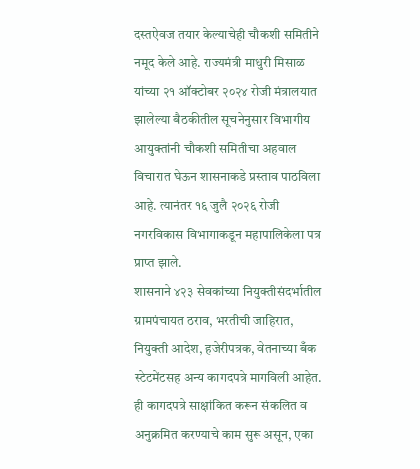दस्तऐवज तयार केल्याचेही चौकशी समितीने नमूद केले आहे. राज्यमंत्री माधुरी मिसाळ यांच्या २१ ऑक्टोबर २०२४ रोजी मंत्रालयात झालेल्या बैठकीतील सूचनेनुसार विभागीय आयुक्तांनी चौकशी समितीचा अहवाल विचारात घेऊन शासनाकडे प्रस्ताव पाठविला आहे. त्यानंतर १६ जुलै २०२६ रोजी नगरविकास विभागाकडून महापालिकेला पत्र प्राप्त झाले.
शासनाने ४२३ सेवकांच्या नियुक्तीसंदर्भातील ग्रामपंचायत ठराव, भरतीची जाहिरात, नियुक्ती आदेश, हजेरीपत्रक, वेतनाच्या बँक स्टेटमेंटसह अन्य कागदपत्रे मागविली आहेत. ही कागदपत्रे साक्षांकित करून संकलित व अनुक्रमित करण्याचे काम सुरू असून, एका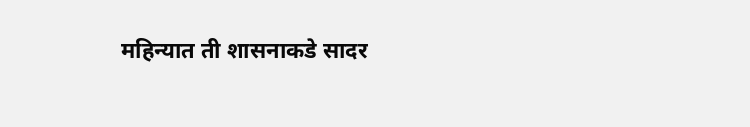महिन्यात ती शासनाकडे सादर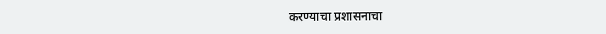करण्याचा प्रशासनाचा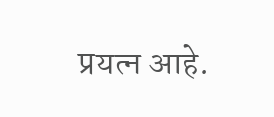प्रयत्न आहे.